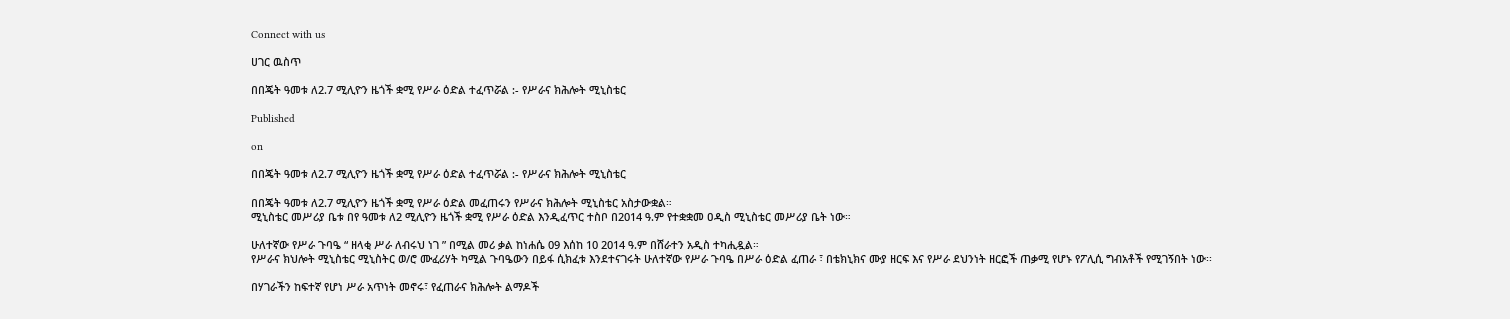Connect with us

ሀገር ዉስጥ

በበጄት ዓመቱ ለ2.7 ሚሊዮን ዜጎች ቋሚ የሥራ ዕድል ተፈጥሯል :- የሥራና ክሕሎት ሚኒስቴር

Published

on

በበጄት ዓመቱ ለ2.7 ሚሊዮን ዜጎች ቋሚ የሥራ ዕድል ተፈጥሯል :- የሥራና ክሕሎት ሚኒስቴር

በበጄት ዓመቱ ለ2.7 ሚሊዮን ዜጎች ቋሚ የሥራ ዕድል መፈጠሩን የሥራና ክሕሎት ሚኒስቴር አስታውቋል።
ሚኒስቴር መሥሪያ ቤቱ በየ ዓመቱ ለ2 ሚሊዮን ዜጎች ቋሚ የሥራ ዕድል እንዲፈጥር ተስቦ በ2014 ዓ.ም የተቋቋመ ዐዲስ ሚኒስቴር መሥሪያ ቤት ነው።

ሁለተኛው የሥራ ጉባዔ “ ዘላቂ ሥራ ለብሩህ ነገ ” በሚል መሪ ቃል ከነሐሴ 09 እሰከ 10 2014 ዓ.ም በሸራተን አዲስ ተካሒዷል።
የሥራና ክህሎት ሚኒስቴር ሚኒስትር ወ/ሮ ሙፈሪሃት ካሚል ጉባዔውን በይፋ ሲክፈቱ እንደተናገሩት ሁለተኛው የሥራ ጉባዔ በሥራ ዕድል ፈጠራ ፣ በቴክኒክና ሙያ ዘርፍ እና የሥራ ደህንነት ዘርፎች ጠቃሚ የሆኑ የፖሊሲ ግብአቶች የሚገኝበት ነው፡፡

በሃገራችን ከፍተኛ የሆነ ሥራ አጥነት መኖሩ፣ የፈጠራና ክሕሎት ልማዶች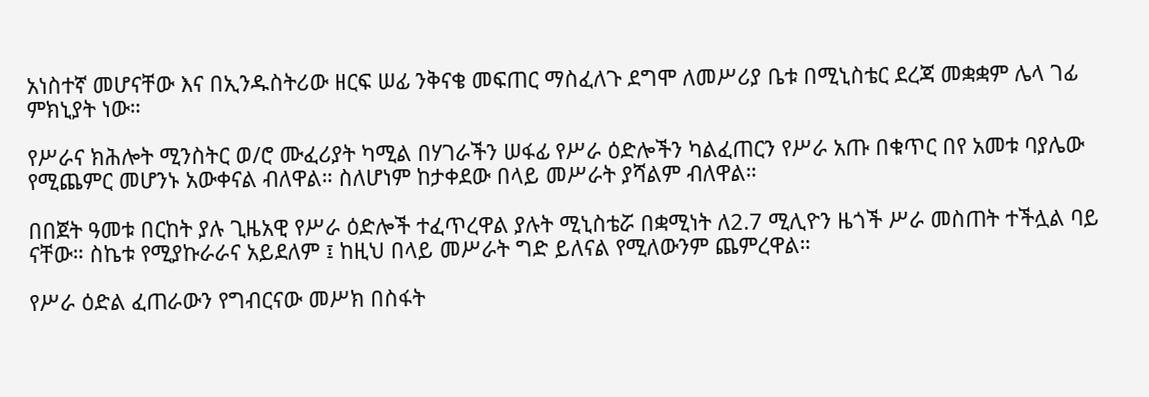አነስተኛ መሆናቸው እና በኢንዱስትሪው ዘርፍ ሠፊ ንቅናቄ መፍጠር ማስፈለጉ ደግሞ ለመሥሪያ ቤቱ በሚኒስቴር ደረጃ መቋቋም ሌላ ገፊ ምክኒያት ነው።

የሥራና ክሕሎት ሚንስትር ወ/ሮ ሙፈሪያት ካሚል በሃገራችን ሠፋፊ የሥራ ዕድሎችን ካልፈጠርን የሥራ አጡ በቁጥር በየ አመቱ ባያሌው የሚጨምር መሆንኑ አውቀናል ብለዋል። ስለሆነም ከታቀደው በላይ መሥራት ያሻልም ብለዋል።

በበጀት ዓመቱ በርከት ያሉ ጊዜአዊ የሥራ ዕድሎች ተፈጥረዋል ያሉት ሚኒስቴሯ በቋሚነት ለ2.7 ሚሊዮን ዜጎች ሥራ መስጠት ተችሏል ባይ ናቸው። ስኬቱ የሚያኩራራና አይደለም ፤ ከዚህ በላይ መሥራት ግድ ይለናል የሚለውንም ጨምረዋል።

የሥራ ዕድል ፈጠራውን የግብርናው መሥክ በስፋት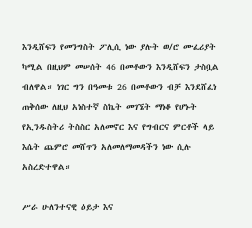እንዲሸፍን የመንግስት ፖሊሲ ነው ያሉት ወ/ሮ ሙፈሪያት ካሚል በዚህም መሠሰት 46 በመቶውን እንዲሸፍን ታስቧል ብለዋል። ነገር ግን በዓመቱ 26 በመቶውን ብቻ እንደሸፈነ ጠቅሰው ለዚህ አነስተኛ ስኬት መገኜት ማነቆ የሆኑት የኢንዱስትሪ ትስስር አለመኖር እና የግብርና ምርቶች ላይ እሴት ጨምሮ መሸጥን አለመለማመዳችን ነው ሲሉ አስረድተዋል።

ሥራ ሁለንተናዊ ዕይታ እና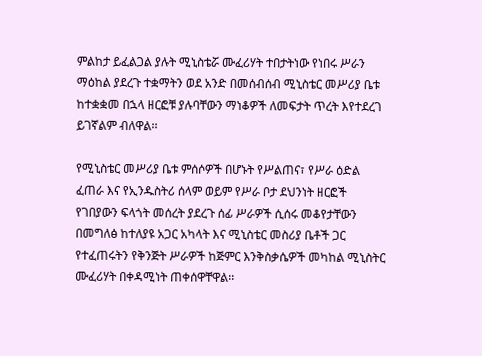ምልከታ ይፈልጋል ያሉት ሚኒስቴሯ ሙፈሪሃት ተበታትነው የነበሩ ሥራን ማዕከል ያደረጉ ተቋማትን ወደ አንድ በመሰብሰብ ሚኒስቴር መሥሪያ ቤቱ ከተቋቋመ በኋላ ዘርፎቹ ያሉባቸውን ማነቆዎች ለመፍታት ጥረት እየተደረገ ይገኛልም ብለዋል፡፡

የሚኒስቴር መሥሪያ ቤቱ ምሰሶዎች በሆኑት የሥልጠና፣ የሥራ ዕድል ፈጠራ እና የኢንዱስትሪ ሰላም ወይም የሥራ ቦታ ደህንነት ዘርፎች የገበያውን ፍላጎት መሰረት ያደረጉ ሰፊ ሥራዎች ሲሰሩ መቆየታቸውን በመግለፅ ከተለያዩ አጋር አካላት እና ሚኒስቴር መስሪያ ቤቶች ጋር የተፈጠሩትን የቅንጅት ሥራዎች ከጅምር እንቅስቃሴዎች መካከል ሚኒስትር ሙፈሪሃት በቀዳሚነት ጠቀሰዋቸዋል፡፡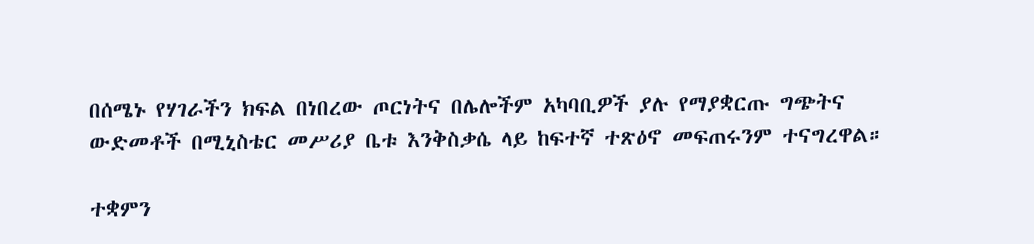በሰሜኑ የሃገራችን ክፍል በነበረው ጦርነትና በሌሎችም አካባቢዎች ያሉ የማያቋርጡ ግጭትና ውድመቶች በሚኒስቴር መሥሪያ ቤቱ እንቅስቃሴ ላይ ከፍተኛ ተጽዕኖ መፍጠሩንም ተናግረዋል።

ተቋምን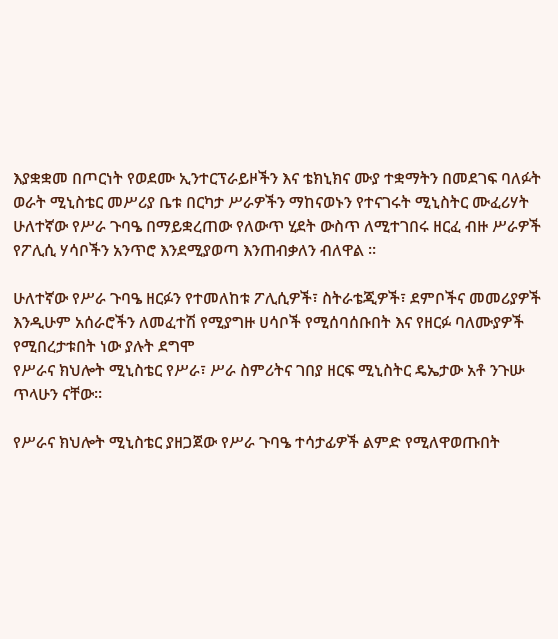እያቋቋመ በጦርነት የወደሙ ኢንተርፕራይዞችን እና ቴክኒክና ሙያ ተቋማትን በመደገፍ ባለፉት ወራት ሚኒስቴር መሥሪያ ቤቱ በርካታ ሥራዎችን ማከናወኑን የተናገሩት ሚኒስትር ሙፈሪሃት ሁለተኛው የሥራ ጉባዔ በማይቋረጠው የለውጥ ሂደት ውስጥ ለሚተገበሩ ዘርፈ ብዙ ሥራዎች የፖሊሲ ሃሳቦችን አንጥሮ እንደሚያወጣ እንጠብቃለን ብለዋል ፡፡

ሁለተኛው የሥራ ጉባዔ ዘርፉን የተመለከቱ ፖሊሲዎች፣ ስትራቴጂዎች፣ ደምቦችና መመሪያዎች እንዲሁም አሰራሮችን ለመፈተሽ የሚያግዙ ሀሳቦች የሚሰባሰቡበት እና የዘርፉ ባለሙያዎች የሚበረታቱበት ነው ያሉት ደግሞ
የሥራና ክህሎት ሚኒስቴር የሥራ፣ ሥራ ስምሪትና ገበያ ዘርፍ ሚኒስትር ዴኤታው አቶ ንጉሡ ጥላሁን ናቸው።

የሥራና ክህሎት ሚኒስቴር ያዘጋጀው የሥራ ጉባዔ ተሳታፊዎች ልምድ የሚለዋወጡበት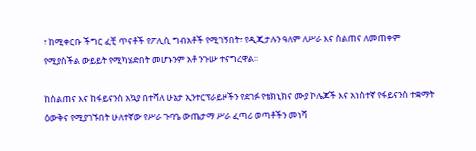፣ ከሚቀርቡ ችግር ፈቺ ጥናቶች የፖሊሲ ግብአቶች የሚገኝበት፣ የዲጂታሉን ዓለም ለሥራ እና ስልጠና ለመጠቀም የሚያስችል ውይይት የሚካሄድበት መሆኑንም አቶ ንጉሡ ተናግረዋል፡፡

ከስልጠና እና ከፋይናንስ አኳያ በተሻለ ሁኔታ ኢንተርፕራይዞችን የደገፉ የቴክኒክና ሙያ ኮሌጆች እና አነስተኛ የፋይናንስ ተቋማት ዕውቅና የሚያገኙበት ሁለተኛው የሥራ ጉባዔ ውጤታማ ሥራ ፈጣሪ ወጣቶችን መነሻ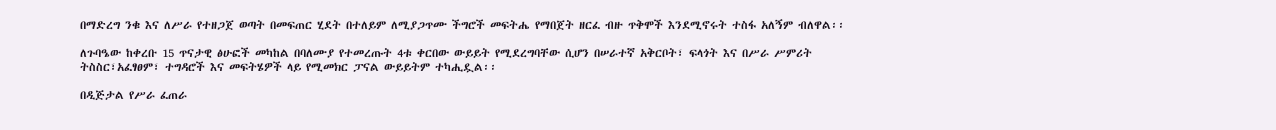በማድረግ ንቁ እና ለሥራ የተዘጋጀ ወጣት በመፍጠር ሂደት በተለይም ለሚያጋጥሙ ችግሮች መፍትሔ የማበጀት ዘርፈ ብዙ ጥቅሞች እንደሚኖሩት ተስፋ አለኝም ብለዋል፡፡

ለጉባዔው ከቀረቡ 15 ጥናታዊ ፅሁፎች መካከል በባለሙያ የተመረጡት 4ቱ ቀርበው ውይይት የሚደረግባቸው ሲሆን በሠራተኛ አቅርቦት፣ ፍላጎት እና በሥራ ሥምሪት ትስስር፣አፈፃፀም፣ ተግዳሮች እና መፍትሄዎች ላይ የሚመክር ፓናል ውይይትም ተካሒዷል፡፡

በዲጅታል የሥራ ፈጠራ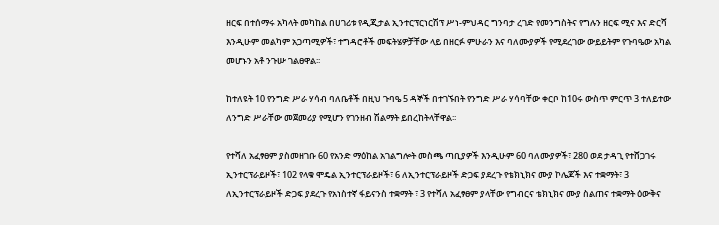ዘርፍ በተሰማሩ አካላት መካከል በሀገሪቱ የዲጂታል ኢንተርፕርነርሽፕ ሥነ-ምህዳር ግንባታ ረገድ የመንግስትና የግሉን ዘርፍ ሚና እና ድርሻ እንዲሁም መልካም አጋጣሚዎች፣ ተግዳሮቶች መፍትሄዎቻቸው ላይ በዘርፉ ምሁራን እና ባለሙያዎች የሚደረገው ውይይትም የጉባዔው አካል መሆኑን አቶ ንጉሡ ገልፀዋል፡፡

ከተለዩት 10 የንግድ ሥራ ሃሳብ ባለቤቶች በዚህ ጉባዔ 5 ዳኞች በተገኙበት የንግድ ሥራ ሃሳባቸው ቀርቦ ከ10ሩ ውስጥ ምርጥ 3 ተለይተው ለንግድ ሥራቸው መጀመሪያ የሚሆን የገንዘብ ሽልማት ይበረከትላቸዋል፡፡

የተሻለ አፈፃፀም ያስመዘገቡ 60 የአንድ ማዕከል አገልግሎት መስጫ ጣቢያዎች እንዲሁም 60 ባለሙያዎች፣ 280 ወደ ታዳጊ የተሸጋገሩ ኢንተርፕራይዞች፣ 102 የላቁ ሞዴል ኢንተርፕራይዞች፣ 6 ለኢንተርፕራይዞች ድጋፍ ያደረጉ የቴክኒክና ሙያ ኮሌጆች እና ተቋማት፣ 3 ለኢንተርፕራይዞች ድጋፍ ያደረጉ የአነስተኛ ፋይናንስ ተቋማት ፣ 3 የተሻለ አፈፃፀም ያላቸው የግብርና ቴክኒክና ሙያ ስልጠና ተቋማት ዕውቅና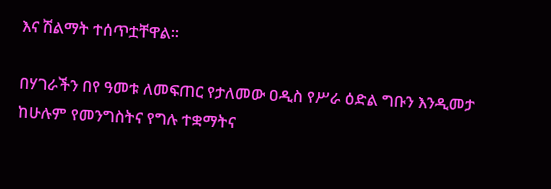እና ሽልማት ተሰጥቷቸዋል፡፡

በሃገራችን በየ ዓመቱ ለመፍጠር የታለመው ዐዲስ የሥራ ዕድል ግቡን እንዲመታ ከሁሉም የመንግስትና የግሉ ተቋማትና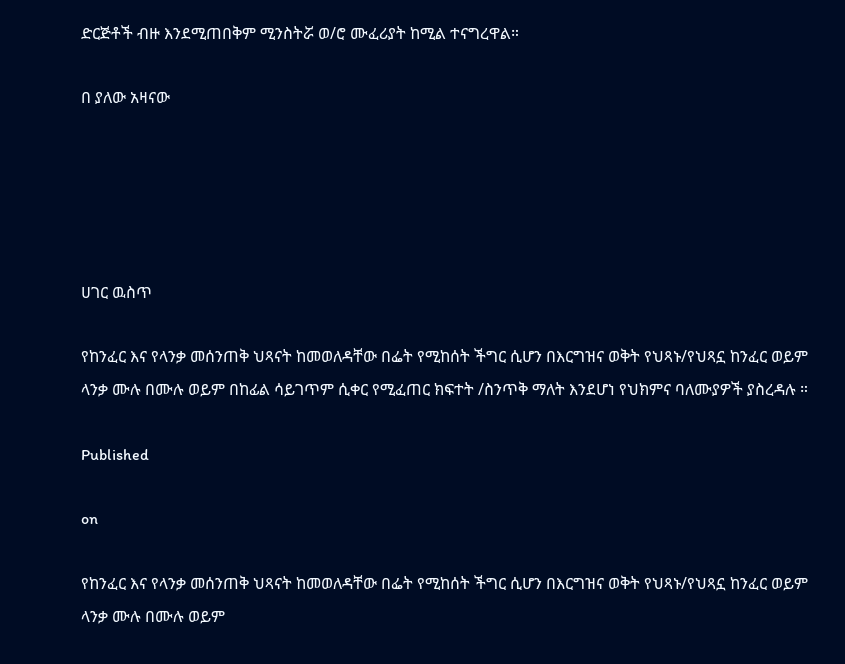ድርጅቶች ብዙ እንደሚጠበቅም ሚንስትሯ ወ/ሮ ሙፈሪያት ከሚል ተናግረዋል።

በ ያለው አዛናው





ሀገር ዉስጥ

የከንፈር እና የላንቃ መሰንጠቅ ህጻናት ከመወለዳቸው በፌት የሚከሰት ችግር ሲሆን በእርግዝና ወቅት የህጻኑ/የህጻኗ ከንፈር ወይም ላንቃ ሙሉ በሙሉ ወይም በከፊል ሳይገጥም ሲቀር የሚፈጠር ክፍተት /ስንጥቅ ማለት እንደሆነ የህክምና ባለሙያዎች ያስረዳሉ ።

Published

on

የከንፈር እና የላንቃ መሰንጠቅ ህጻናት ከመወለዳቸው በፌት የሚከሰት ችግር ሲሆን በእርግዝና ወቅት የህጻኑ/የህጻኗ ከንፈር ወይም ላንቃ ሙሉ በሙሉ ወይም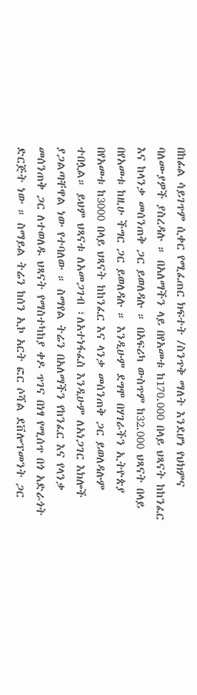በከፊል ሳይገጥም ሲቀር የሚፈጠር ክፍተት /ስንጥቅ ማለት እንደሆነ የህክምና ባለሙያዎች ያስረዳሉ ። በአለማችን ላይ በየአመቱ ከ170.000 በላይ ህጻናት ከከንፈር እና ከላንቃ መሰንጠቅ ጋር ይወለዳሉ ። በአፍሪካ ውስጥም ከ32.000 ህጻናት በላይ በየአመቱ ከዚሁ ችግር ጋር ይወለዳሉ ። እንዲሁም ደግሞ በሃገራችን ኢትዮጵያ በየአመቱ ከ3000 በላይ ህጻናት ከከንፈር እና ላንቃ መሰንጠቅ ጋር ይወለዳሉም ተበሏል። ይህም ህጻናቱ ለአመጋገብ ፣ለአተነፋፈስ እንዲሁም ለአነጋገር እክሎች ያጋልጣቸዋል ነው የተባለው ። ስማየል ትሬን በአለማችን የከንፈር እና የላንቃ መሰንጠቅ ጋር ለተወለዱ ህጻናት የማስተካከያ ቀዶ ጥገና በነፃ የሚሰጥ በጎ አድራጎት ድርጅት ነው ። ስማይል ትሬን ከሰን ኢኮ አርት ፎር ሶሻል ደቨሎፕመንት ጋር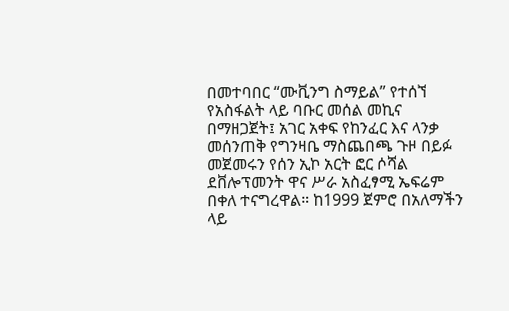በመተባበር “ሙቪንግ ስማይል” የተሰኘ የአስፋልት ላይ ባቡር መሰል መኪና በማዘጋጀት፤ አገር አቀፍ የከንፈር እና ላንቃ መሰንጠቅ የግንዛቤ ማስጨበጫ ጉዞ በይፉ መጀመሩን የሰን ኢኮ አርት ፎር ሶሻል ደቨሎፕመንት ዋና ሥራ አስፈፃሚ ኤፍሬም በቀለ ተናግረዋል። ከ1999 ጀምሮ በአለማችን ላይ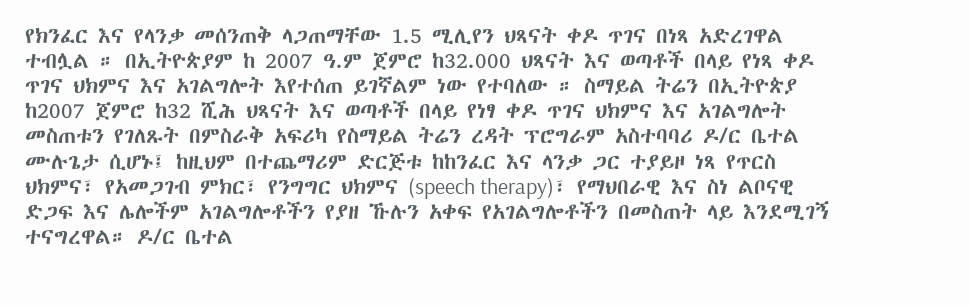የክንፈር እና የላንቃ መሰንጠቅ ላጋጠማቸው 1.5 ሚሊየን ህጻናት ቀዶ ጥገና በነጻ አድረገዋል ተብሏል ። በኢትዮጵያም ከ 2007 ዓ.ም ጀምሮ ከ32.000 ህጻናት እና ወጣቶች በላይ የነጻ ቀዶ ጥገና ህክምና እና አገልግሎት እየተሰጠ ይገኛልም ነው የተባለው ። ስማይል ትሬን በኢትዮጵያ ከ2007 ጀምሮ ከ32 ሺሕ ህጻናት እና ወጣቶች በላይ የነፃ ቀዶ ጥገና ህክምና እና አገልግሎት መስጠቱን የገለጹት በምስራቅ አፍሪካ የስማይል ትሬን ረዳት ፕሮግራም አስተባባሪ ዶ/ር ቤተል ሙሉጌታ ሲሆኑ፤ ከዚህም በተጨማሪም ድርጅቱ ከከንፈር እና ላንቃ ጋር ተያይዞ ነጻ የጥርስ ህክምና፣ የአመጋገብ ምክር፣ የንግግር ህክምና (speech therapy)፣ የማህበራዊ እና ስነ ልቦናዊ ድጋፍ እና ሌሎችም አገልግሎቶችን የያዘ ኹሉን አቀፍ የአገልግሎቶችን በመስጠት ላይ እንደሚገኝ ተናግረዋል። ዶ/ር ቤተል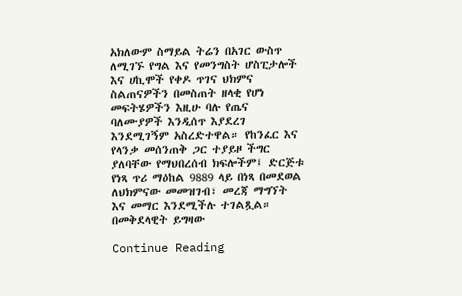አክለውም ስማይል ትሬን በአገር ውስጥ ለሚገኙ የግል እና የመንግስት ሆስፒታሎች እና ሀኪሞች የቀዶ ጥገና ህክምና ስልጠናዎችን በመስጠት ዘላቂ የሆነ መፍትሄዎችን እዚሁ ባሉ የጤና ባለሙያዎች እንዲሰጥ እያደረገ እንደሚገኝም አስረድተዋል። የከንፈር እና የላንቃ መሰንጠቅ ጋር ተያይዞ ችግር ያለባቸው የማህበረሰብ ክፍሎችም፤ ድርጅቱ የነጻ ጥሪ ማዕከል 9889 ላይ በነጻ በመደወል ለህክምናው መመዝገብ፣ መረጃ ማግኘት እና መማር እንደሚችሉ ተገልጿል።
በመቅደላዊት ይግዛው

Continue Reading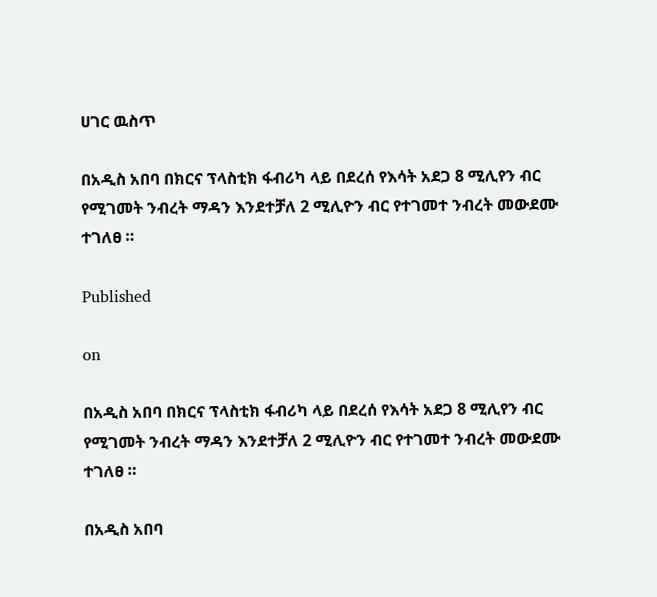ሀገር ዉስጥ

በአዲስ አበባ በክርና ፕላስቲክ ፋብሪካ ላይ በደረሰ የእሳት አደጋ 8 ሚሊየን ብር የሚገመት ንብረት ማዳን እንደተቻለ 2 ሚሊዮን ብር የተገመተ ንብረት መውደሙ ተገለፀ ።

Published

on

በአዲስ አበባ በክርና ፕላስቲክ ፋብሪካ ላይ በደረሰ የእሳት አደጋ 8 ሚሊየን ብር የሚገመት ንብረት ማዳን እንደተቻለ 2 ሚሊዮን ብር የተገመተ ንብረት መውደሙ ተገለፀ ።

በአዲስ አበባ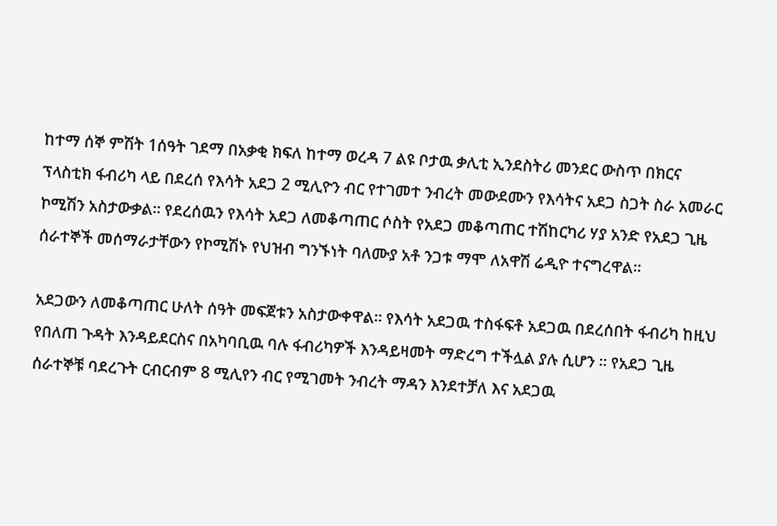ከተማ ሰኞ ምሽት 1ሰዓት ገደማ በአቃቂ ክፍለ ከተማ ወረዳ 7 ልዩ ቦታዉ ቃሊቲ ኢንደስትሪ መንደር ውስጥ በክርና ፕላስቲክ ፋብሪካ ላይ በደረሰ የእሳት አደጋ 2 ሚሊዮን ብር የተገመተ ንብረት መውደሙን የእሳትና አደጋ ስጋት ስራ አመራር ኮሚሽን አስታውቃል። የደረሰዉን የእሳት አደጋ ለመቆጣጠር ሶስት የአደጋ መቆጣጠር ተሽከርካሪ ሃያ አንድ የአደጋ ጊዜ ሰራተኞች መሰማራታቸውን የኮሚሽኑ የህዝብ ግንኙነት ባለሙያ አቶ ንጋቱ ማሞ ለአዋሽ ሬዲዮ ተናግረዋል።

አደጋውን ለመቆጣጠር ሁለት ሰዓት መፍጀቱን አስታውቀዋል። የእሳት አደጋዉ ተስፋፍቶ አደጋዉ በደረሰበት ፋብሪካ ከዚህ የበለጠ ጉዳት እንዳይደርስና በአካባቢዉ ባሉ ፋብሪካዎች እንዳይዛመት ማድረግ ተችሏል ያሉ ሲሆን ። የአደጋ ጊዜ ሰራተኞቹ ባደረጉት ርብርብም 8 ሚሊየን ብር የሚገመት ንብረት ማዳን እንደተቻለ እና አደጋዉ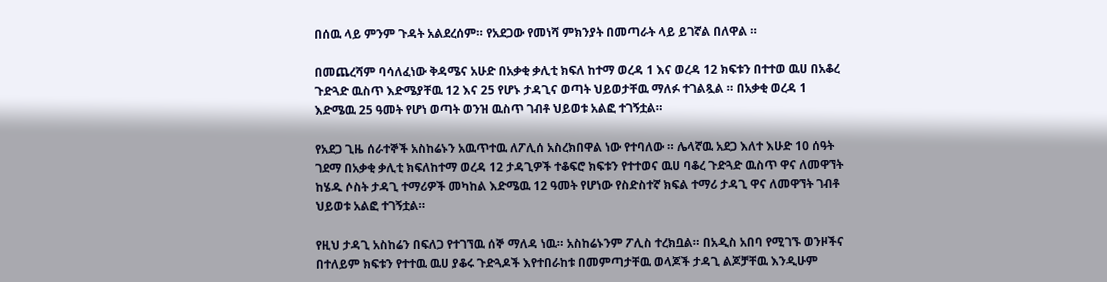በሰዉ ላይ ምንም ጉዳት አልደረሰም። የአደጋው የመነሻ ምክንያት በመጣራት ላይ ይገኛል በለዋል ።

በመጨረሻም ባሳለፈነው ቅዳሜና አሁድ በአቃቂ ቃሊቲ ክፍለ ከተማ ወረዳ 1 እና ወረዳ 12 ክፍቱን በተተወ ዉሀ በአቆረ ጉድጓድ ዉስጥ እድሜያቸዉ 12 እና 25 የሆኑ ታዳጊና ወጣት ህይወታቸዉ ማለፉ ተገልጿል ። በአቃቂ ወረዳ 1 እድሜዉ 25 ዓመት የሆነ ወጣት ወንዝ ዉስጥ ገብቶ ህይወቱ አልፎ ተገኝቷል።

የአደጋ ጊዜ ሰራተኞች አስከሬኑን አዉጥተዉ ለፖሊሰ አስረክበዋል ነው የተባለው ። ሌላኛዉ አደጋ እለተ እሁድ 10 ሰዓት ገደማ በአቃቂ ቃሊቲ ክፍለከተማ ወረዳ 12 ታዳጊዎች ተቆፍሮ ክፍቱን የተተወና ዉሀ ባቆረ ጉድጓድ ዉስጥ ዋና ለመዋኘት ከሄዱ ሶስት ታዳጊ ተማሪዎች መካከል እድሜዉ 12 ዓመት የሆነው የስድስተኛ ክፍል ተማሪ ታዳጊ ዋና ለመዋኘት ገብቶ ህይወቱ አልፎ ተገኝቷል።

የዚህ ታዳጊ አስከሬን በፍለጋ የተገኘዉ ሰኞ ማለዳ ነዉ። አስከሬኑንም ፖሊስ ተረክቧል። በአዲስ አበባ የሚገኙ ወንዞችና በተለይም ክፍቱን የተተዉ ዉሀ ያቆሩ ጉድጓዶች እየተበራከቱ በመምጣታቸዉ ወላጆች ታዳጊ ልጆቻቸዉ እንዲሁም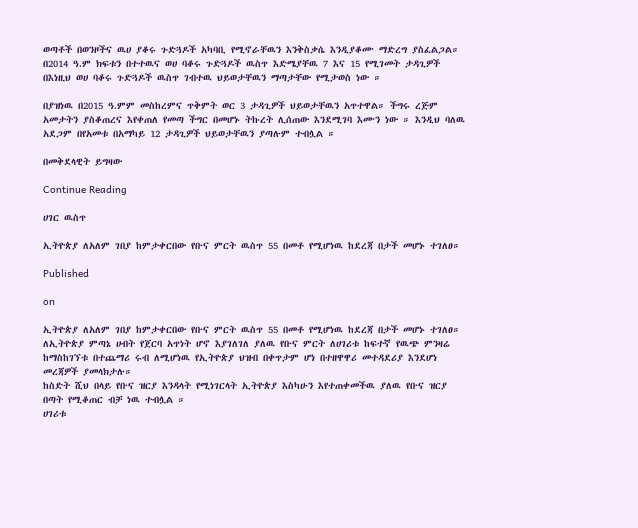ወጣቶች በወንዞችና ዉሀ ያቆሩ ጉድጓዶች አካባቢ የሚኖራቸዉን እንቅስቃሴ እንዲያቆሙ ማድረግ ያስፈልጋል። በ2014 ዓ.ም ክፍቱን በተተዉና ወሀ ባቆሩ ጉድጓዶች ዉስጥ እድሜያቸዉ 7 እና 15 የሚገመት ታዳጊዎች በእነዚህ ወሀ ባቆሩ ጉድጓዶች ዉስጥ ገብተዉ ህይወታቸዉን ማጣታቸው የሚታወስ ነው ።

በያዝነዉ በ2015 ዓ.ምም መስከረምና ጥቅምት ወር 3 ታዳጊዎች ህይወታቸዉን አጥተዋል። ችግሩ ረጅም አመታትን ያስቆጠረና እየቀጠለ የመጣ ችግር በመሆኑ ትኩረት ሊሰጠው እንደሚገባ እሙን ነው ። እንዲህ ባለዉ አደጋም በየአመቱ በአማካይ 12 ታዳጊዎች ህይወታቸዉን ያጣሉም ተብሏል ።

በመቅደላዊት ይግዛው

Continue Reading

ሀገር ዉስጥ

ኢትዮጵያ ለአለም ገበያ ከምታቀርበው የቡና ምርት ዉስጥ 55 በመቶ የሚሆነዉ ከደረጃ በታች መሆኑ ተገለፀ።

Published

on

ኢትዮጵያ ለአለም ገበያ ከምታቀርበው የቡና ምርት ዉስጥ 55 በመቶ የሚሆነዉ ከደረጃ በታች መሆኑ ተገለፀ።
ለኢትዮጵያ ምጣኔ ሀብት የጀርባ አጥነት ሆኖ እያገለገለ ያለዉ የቡና ምርት ለሀገሪቱ ከፍተኛ የዉጭ ምንዛሬ ከማስከገኘቱ በተጨማሪ ሩብ ለሚሆነዉ የኢትዮጵያ ህዝብ በቀጥታም ሆነ በተዘዋዋሪ መተዳደሪያ እንደሆነ መረጃዎች ያመላክታሉ።
ከስድት ሺህ በላይ የቡና ዝርያ እንዳላት የሚነገርላት ኢትዮጵያ እስካሁን እየተጠቀመችዉ ያለዉ የቡና ዝርያ በጣት የሚቆጠር ብቻ ነዉ ተብሏል ።
ሀገሪቱ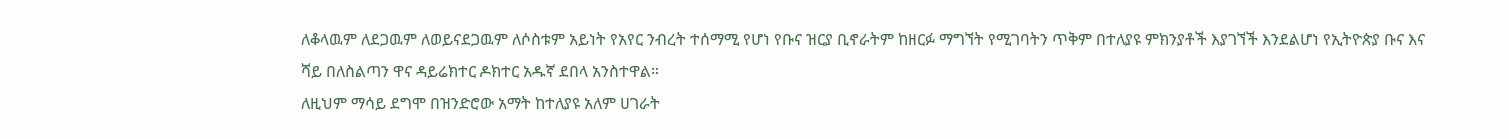ለቆላዉም ለደጋዉም ለወይናደጋዉም ለሶስቱም አይነት የአየር ንብረት ተሰማሚ የሆነ የቡና ዝርያ ቢኖራትም ከዘርፉ ማግኘት የሚገባትን ጥቅም በተለያዩ ምክንያቶች እያገኘች እንደልሆነ የኢትዮጵያ ቡና እና ሻይ በለስልጣን ዋና ዳይሬክተር ዶክተር አዱኛ ደበላ አንስተዋል።
ለዚህም ማሳይ ደግሞ በዝንድሮው አማት ከተለያዩ አለም ሀገራት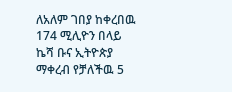ለአለም ገበያ ከቀረበዉ 174 ሚሊዮን በላይ ኬሻ ቡና ኢትዮጵያ ማቀረብ የቻለችዉ 5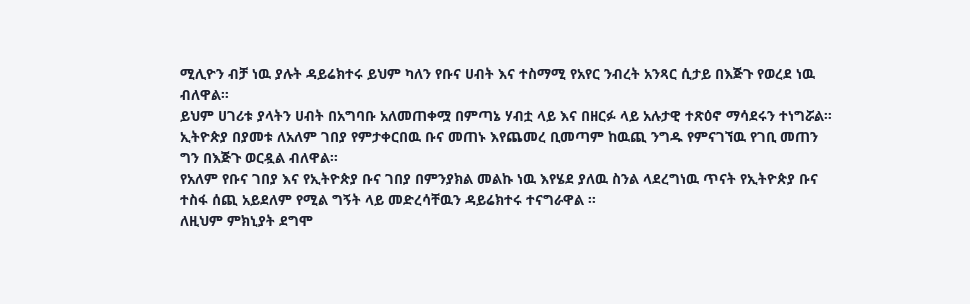ሚሊዮን ብቻ ነዉ ያሉት ዳይሬክተሩ ይህም ካለን የቡና ሀብት እና ተስማሚ የአየር ንብረት አንጻር ሲታይ በእጅጉ የወረደ ነዉ ብለዋል።
ይህም ሀገሪቱ ያላትን ሀብት በአግባቡ አለመጠቀሟ በምጣኔ ሃብቷ ላይ እና በዘርፉ ላይ አሉታዊ ተጽዕኖ ማሳደሩን ተነግሯል።
ኢትዮጵያ በያመቱ ለአለም ገበያ የምታቀርበዉ ቡና መጠኑ እየጨመረ ቢመጣም ከዉጪ ንግዱ የምናገኘዉ የገቢ መጠን ግን በእጅጉ ወርዷል ብለዋል፡፡
የአለም የቡና ገበያ እና የኢትዮጵያ ቡና ገበያ በምንያክል መልኩ ነዉ እየሄደ ያለዉ ስንል ላደረግነዉ ጥናት የኢትዮጵያ ቡና ተስፋ ሰጪ አይደለም የሚል ግኝት ላይ መድረሳቸዉን ዳይሬክተሩ ተናግራዋል ፡፡
ለዚህም ምክኒያት ደግሞ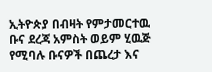ኢትዮጵያ በብዛት የምታመርተዉ ቡና ደረጃ አምስት ወይም ሂዉጅ የሚባሉ ቡናዎች በጨረታ እና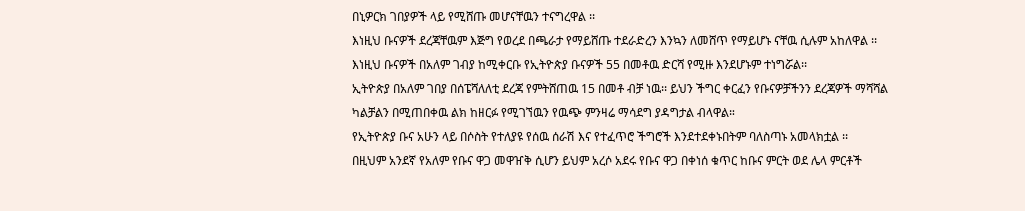በኒዎርክ ገበያዎች ላይ የሚሸጡ መሆናቸዉን ተናግረዋል ፡፡
እነዚህ ቡናዎች ደረጃቸዉም እጅግ የወረደ በጫራታ የማይሸጡ ተደራድረን እንኳን ለመሸጥ የማይሆኑ ናቸዉ ሲሉም አከለዋል ፡፡ እነዚህ ቡናዎች በአለም ገብያ ከሚቀርቡ የኢትዮጵያ ቡናዎች 55 በመቶዉ ድርሻ የሚዙ እንደሆኑም ተነግሯል፡፡
ኢትዮጵያ በአለም ገበያ በሰፔሻለለቲ ደረጃ የምትሸጠዉ 15 በመቶ ብቻ ነዉ፡፡ ይህን ችግር ቀርፈን የቡናዎቻችንን ደረጃዎች ማሻሻል ካልቻልን በሚጠበቀዉ ልክ ከዘርፉ የሚገኘዉን የዉጭ ምንዛሬ ማሳደግ ያዳግታል ብላዋል።
የኢትዮጵያ ቡና አሁን ላይ በሶስት የተለያዩ የሰዉ ሰራሽ እና የተፈጥሮ ችግሮች እንደተደቀኑበትም ባለስጣኑ አመላክቷል ፡፡
በዚህም አንደኛ የአለም የቡና ዋጋ መዋዠቅ ሲሆን ይህም አረሶ አደሩ የቡና ዋጋ በቀነሰ ቁጥር ከቡና ምርት ወደ ሌላ ምርቶች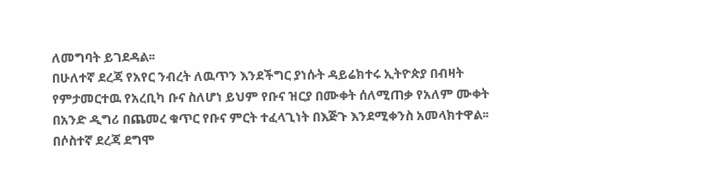ለመግባት ይገደዳል፡፡
በሁለተኛ ደረጃ የአየር ንብረት ለዉጥን እንደችግር ያነሱት ዳይሬክተሩ ኢትዮጵያ በብዛት የምታመርተዉ የአረቢካ ቡና ስለሆነ ይህም የቡና ዝርያ በሙቀት ሰለሚጠቃ የአለም ሙቀት በአንድ ዲግሪ በጨመረ ቁጥር የቡና ምርት ተፈላጊነት በእጅጉ እንደሚቀንስ አመላክተዋል፡፡
በሶስተኛ ደረጃ ደግሞ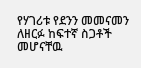የሃገሪቱ የደንን መመናመን ለዘርፉ ከፍተኛ ስጋቶች መሆናቸዉ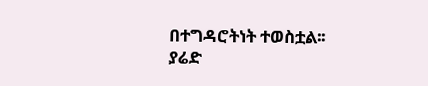በተግዳሮትነት ተወስቷል፡፡
ያሬድ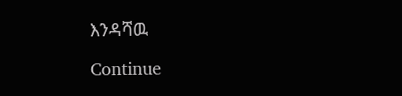እንዳሻዉ

Continue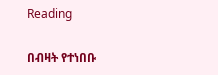Reading

በብዛት የተነበቡ